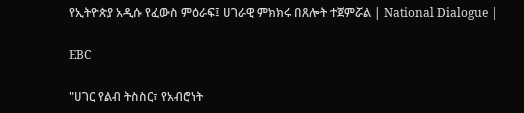የኢትዮጵያ አዲሱ የፈውስ ምዕራፍ፤ ሀገራዊ ምክክሩ በጸሎት ተጀምሯል | National Dialogue |

EBC

"ሀገር የልብ ትስስር፣ የአብሮነት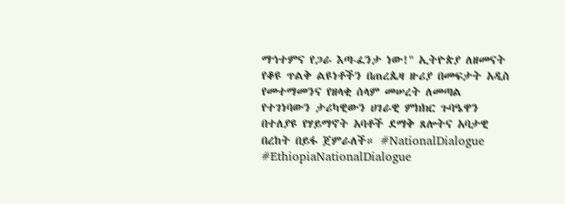ማኅተምና የጋራ እጣ-ፈንታ ነው!" ኢትዮጵያ ለዘመናት የቆዩ ጥልቅ ልዩነቶችን በጠረጴዛ ዙሪያ በመፍታት አዲስ የመተማመንና የዘላቂ ሰላም መሠረት ለመጣል የተገነባውን ታሪካዊውን ሀገራዊ ምክክር ጉባዔዋን በተለያዩ የሃይማኖት አባቶች ደማቅ ጸሎትና አባታዊ በረከት በይፋ ጀምራለች። #NationalDialogue #EthiopiaNationalDialogue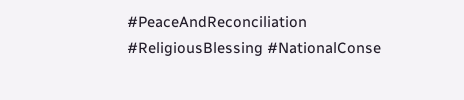#PeaceAndReconciliation #ReligiousBlessing #NationalConse